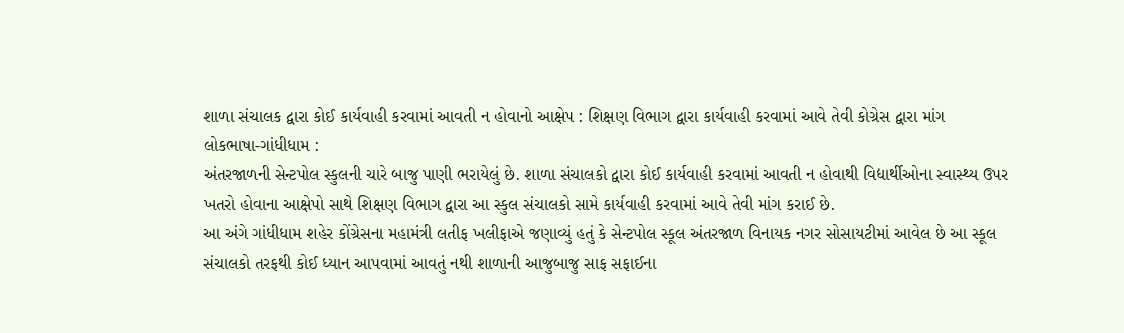શાળા સંચાલક દ્વારા કોઈ કાર્યવાહી કરવામાં આવતી ન હોવાનો આક્ષેપ : શિક્ષણ વિભાગ દ્વારા કાર્યવાહી કરવામાં આવે તેવી કોગ્રેસ દ્વારા માંગ
લોકભાષા-ગાંધીધામ :
અંતરજાળની સેન્ટપોલ સ્કુલની ચારે બાજુ પાણી ભરાયેલું છે. શાળા સંચાલકો દ્વારા કોઈ કાર્યવાહી કરવામાં આવતી ન હોવાથી વિદ્યાર્થીઓના સ્વાસ્થ્ય ઉપર ખતરો હોવાના આક્ષેપો સાથે શિક્ષણ વિભાગ દ્વારા આ સ્કુલ સંચાલકો સામે કાર્યવાહી કરવામાં આવે તેવી માંગ કરાઈ છે.
આ અંગે ગાંધીધામ શહેર કોંગ્રેસના મહામંત્રી લતીફ ખલીફાએ જણાવ્યું હતું કે સેન્ટપોલ સ્કૂલ અંતરજાળ વિનાયક નગર સોસાયટીમાં આવેલ છે આ સ્કૂલ સંચાલકો તરફથી કોઈ ધ્યાન આપવામાં આવતું નથી શાળાની આજુબાજુ સાફ સફાઈના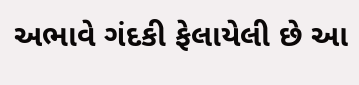અભાવે ગંદકી ફેલાયેલી છે આ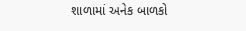શાળામાં અનેક બાળકો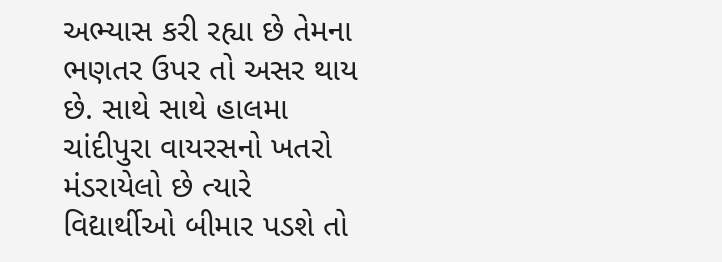અભ્યાસ કરી રહ્યા છે તેમના ભણતર ઉપર તો અસર થાય છે. સાથે સાથે હાલમા ચાંદીપુરા વાયરસનો ખતરો મંડરાયેલો છે ત્યારે વિદ્યાર્થીઓ બીમાર પડશે તો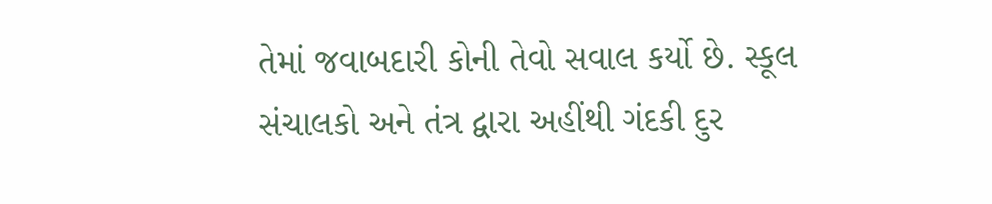તેમાં જવાબદારી કોની તેવો સવાલ કર્યો છે. સ્કૂલ સંચાલકો અને તંત્ર દ્વારા અહીંથી ગંદકી દુર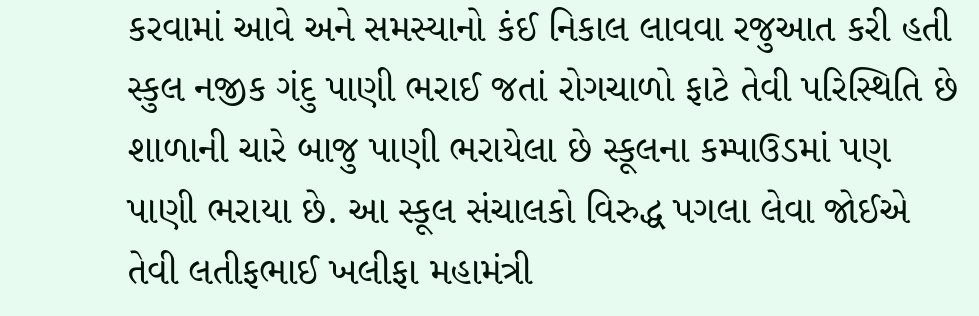કરવામાં આવે અને સમસ્યાનો કંઈ નિકાલ લાવવા રજુઆત કરી હતી સ્કુલ નજીક ગંદુ પાણી ભરાઈ જતાં રોગચાળો ફાટે તેવી પરિસ્થિતિ છે શાળાની ચારે બાજુ પાણી ભરાયેલા છે સ્કૂલના કમ્પાઉડમાં પણ પાણી ભરાયા છે. આ સ્કૂલ સંચાલકો વિરુદ્ધ પગલા લેવા જોઈએ તેવી લતીફભાઈ ખલીફા મહામંત્રી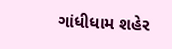ગાંધીધામ શહેર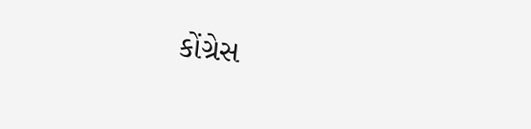કોંગ્રેસ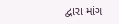દ્વારા માંગ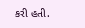કરી હતી.